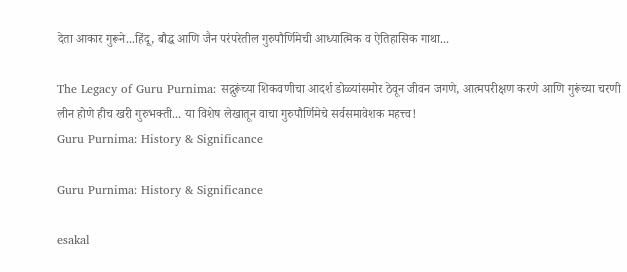देता आकार गुरूने...हिंदू, बौद्ध आणि जैन परंपरेतील गुरुपौर्णिमेची आध्यात्मिक व ऐतिहासिक गाथा...

The Legacy of Guru Purnima: सद्गुरूंच्या शिकवणीचा आदर्श डोळ्यांसमोर ठेवून जीवन जगणे, आत्मपरीक्षण करणे आणि गुरूंच्या चरणी लीन होणे हीच खरी गुरुभक्ती... या विशेष लेखातून वाचा गुरुपौर्णिमेचे सर्वसमावेशक महत्त्व!
Guru Purnima: History & Significance

Guru Purnima: History & Significance

esakal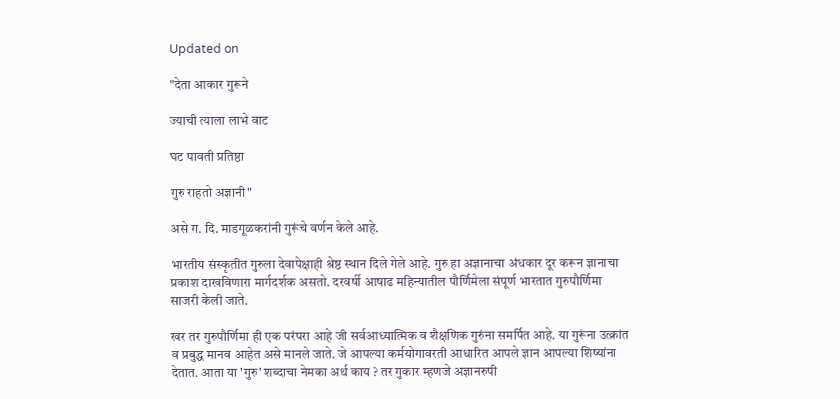Updated on

"देता आकार गुरूने

ज्याची त्याला लाभे वाट

घट पावती प्रतिष्ठा

गुरु राहतो अज्ञानी"

असे ग. दि. माडगूळकरांनी गुरूंचे वर्णन केले आहे.

भारतीय संस्कृतीत गुरुला देवापेक्षाही श्रेष्ठ स्थान दिले गेले आहे. गुरु हा अज्ञानाचा अंधकार दूर करून ज्ञानाचा प्रकाश दाखविणारा मार्गदर्शक असतो. दरवर्षी आषाढ महिन्यातील पौर्णिमेला संपूर्ण भारतात गुरुपौर्णिमा साजरी केली जाते.

खर तर गुरुपौर्णिमा ही एक परंपरा आहे जी सर्वआध्यात्मिक व शैक्षणिक गुरुंना समर्पित आहे. या गुरूंना उत्क्रांत व प्रबुद्ध मानव आहेत असे मानले जाते. जे आपल्या कर्मयोगावरती आधारित आपले ज्ञान आपल्या शिष्यांना देतात. आता या 'गुरु' शब्दाचा नेमका अर्थ काय ? तर गुकार म्हणजे अज्ञानरुपी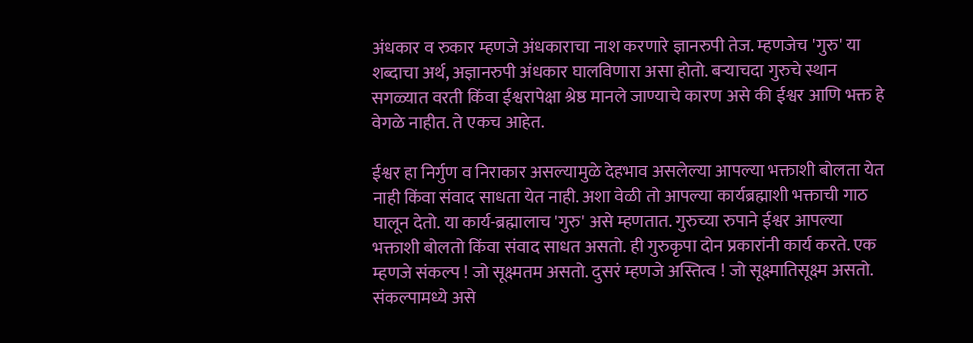अंधकार व रुकार म्हणजे अंधकाराचा नाश करणारे ज्ञानरुपी तेज. म्हणजेच 'गुरु' या शब्दाचा अर्थ, अज्ञानरुपी अंधकार घालविणारा असा होतो. बऱ्याचदा गुरुचे स्थान सगळ्यात वरती किंवा ईश्वरापेक्षा श्रेष्ठ मानले जाण्याचे कारण असे की ईश्वर आणि भक्त हे वेगळे नाहीत. ते एकच आहेत.

ईश्वर हा निर्गुण व निराकार असल्यामुळे देहभाव असलेल्या आपल्या भक्ताशी बोलता येत नाही किंवा संवाद साधता येत नाही. अशा वेळी तो आपल्या कार्यब्रह्माशी भक्ताची गाठ घालून देतो. या कार्य-ब्रह्मालाच 'गुरु' असे म्हणतात. गुरुच्या रुपाने ईश्वर आपल्या भक्ताशी बोलतो किंवा संवाद साधत असतो. ही गुरुकृपा दोन प्रकारांनी कार्य करते. एक म्हणजे संकल्प ! जो सूक्ष्मतम असतो. दुसरं म्हणजे अस्तित्व ! जो सूक्ष्मातिसूक्ष्म असतो. संकल्पामध्ये असे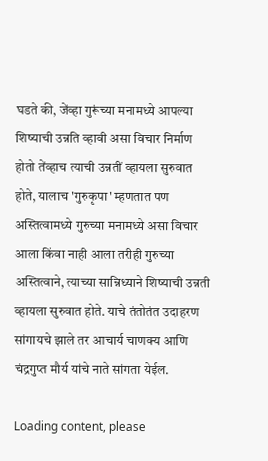घडते की, जेंव्हा गुरूंच्या मनामध्ये आपल्या शिष्याची उन्नति व्हावी असा विचार निर्माण होतो तेंव्हाच त्याची उन्नतीं व्हायला सुरुवात होते, यालाच 'गुरुकृपा' म्हणतात पण अस्तित्वामध्ये गुरुच्या मनामध्ये असा विचार आला किंवा नाही आला तरीही गुरुच्या अस्तित्वाने, त्याच्या सान्निध्याने शिष्याची उन्नती व्हायला सुरुवात होते. याचे तंतोतंत उदाहरण सांगायचे झाले तर आचार्य चाणक्य आणि चंद्रगुप्त मौर्य यांचे नाते सांगता येईल.

Loading content, please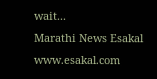wait...
Marathi News Esakal
www.esakal.com